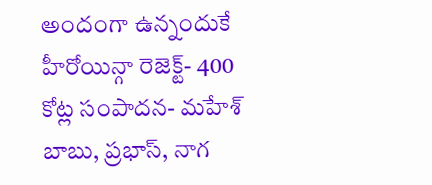అందంగా ఉన్నందుకే హీరోయిన్గా రెజెక్ట్- 400 కోట్ల సంపాదన- మహేశ్ బాబు, ప్రభాస్, నాగ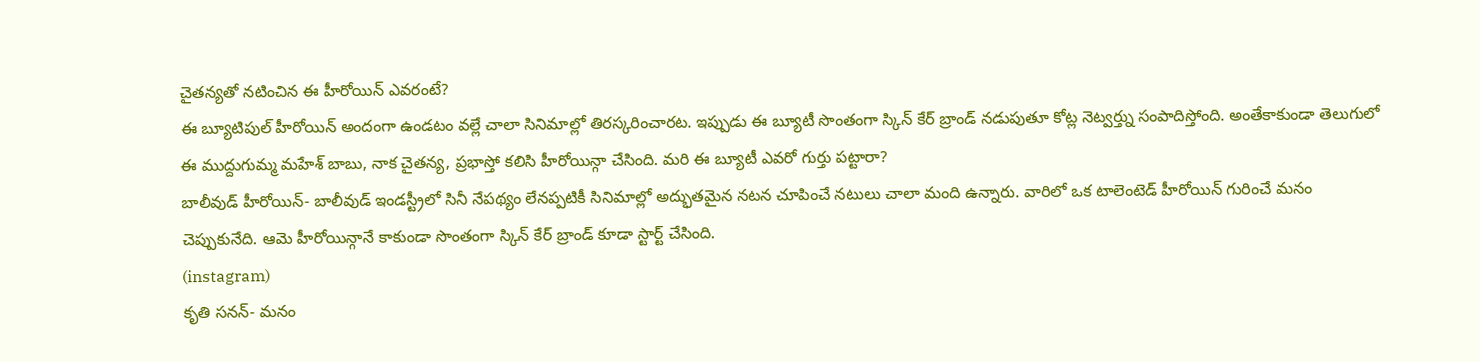చైతన్యతో నటించిన ఈ హీరోయిన్ ఎవరంటే?
ఈ బ్యూటిపుల్ హీరోయిన్ అందంగా ఉండటం వల్లే చాలా సినిమాల్లో తిరస్కరించారట. ఇప్పుడు ఈ బ్యూటీ సొంతంగా స్కిన్ కేర్ బ్రాండ్ నడుపుతూ కోట్ల నెట్వర్త్ను సంపాదిస్తోంది. అంతేకాకుండా తెలుగులో ఈ ముద్దుగుమ్మ మహేశ్ బాబు, నాక చైతన్య, ప్రభాస్తో కలిసి హీరోయిన్గా చేసింది. మరి ఈ బ్యూటీ ఎవరో గుర్తు పట్టారా?
బాలీవుడ్ హీరోయిన్- బాలీవుడ్ ఇండస్ట్రీలో సినీ నేపథ్యం లేనప్పటికీ సినిమాల్లో అద్భుతమైన నటన చూపించే నటులు చాలా మంది ఉన్నారు. వారిలో ఒక టాలెంటెడ్ హీరోయిన్ గురించే మనం చెప్పుకునేది. ఆమె హీరోయిన్గానే కాకుండా సొంతంగా స్కిన్ కేర్ బ్రాండ్ కూడా స్టార్ట్ చేసింది.
(instagram)
కృతి సనన్- మనం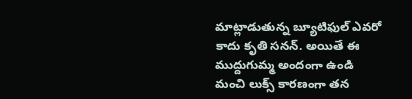మాట్లాడుతున్న బ్యూటిఫుల్ ఎవరో కాదు కృతి సనన్. అయితే ఈ ముద్దుగుమ్మ అందంగా ఉండి మంచి లుక్స్ కారణంగా తన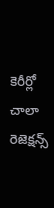కెరీర్లో చాలా రెజెక్షన్స్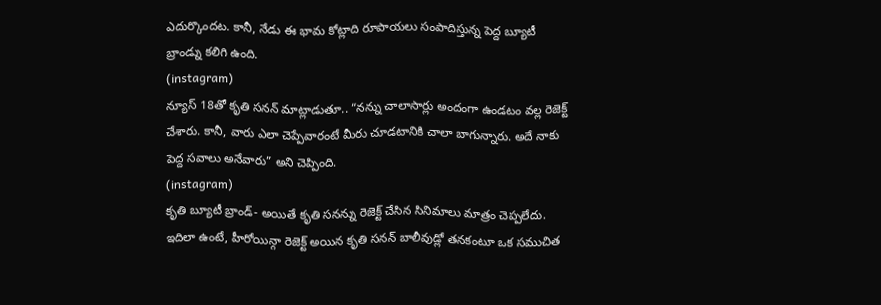ఎదుర్కొందట. కానీ, నేడు ఈ భామ కోట్లాది రూపాయలు సంపాదిస్తున్న పెద్ద బ్యూటీ బ్రాండ్ను కలిగి ఉంది.
(instagram)
న్యూస్ 18తో కృతి సనన్ మాట్లాడుతూ.. “నన్ను చాలాసార్లు అందంగా ఉండటం వల్ల రెజెక్ట్ చేశారు. కానీ, వారు ఎలా చెప్పేవారంటే మీరు చూడటానికి చాలా బాగున్నారు. అదే నాకు పెద్ద సవాలు అనేవారు” అని చెప్పింది.
(instagram)
కృతి బ్యూటీ బ్రాండ్- అయితే కృతి సనన్ను రెజెక్ట్ చేసిన సినిమాలు మాత్రం చెప్పలేదు. ఇదిలా ఉంటే, హీరోయిన్గా రెజెక్ట్ అయిన కృతి సనన్ బాలీవుడ్లో తనకంటూ ఒక సముచిత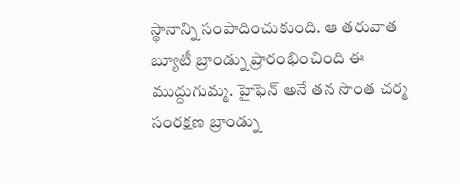స్థానాన్ని సంపాదించుకుంది. ఆ తరువాత బ్యూటీ బ్రాండ్ను ప్రారంభించింది ఈ ముద్దుగుమ్మ. హైఫెన్ అనే తన సొంత చర్మ సంరక్షణ బ్రాండ్ను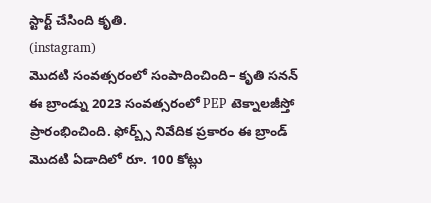స్టార్ట్ చేసింది కృతి.
(instagram)
మొదటి సంవత్సరంలో సంపాదించింది– కృతి సనన్ ఈ బ్రాండ్ను 2023 సంవత్సరంలో PEP టెక్నాలజీస్తో ప్రారంభించింది. ఫోర్బ్స్ నివేదిక ప్రకారం ఈ బ్రాండ్ మొదటి ఏడాదిలో రూ. 100 కోట్లు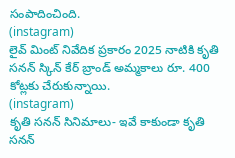సంపాదించింది.
(instagram)
లైవ్ మింట్ నివేదిక ప్రకారం 2025 నాటికి కృతి సనన్ స్కిన్ కేర్ బ్రాండ్ అమ్మకాలు రూ. 400 కోట్లకు చేరుకున్నాయి.
(instagram)
కృతి సనన్ సినిమాలు- ఇవే కాకుండా కృతి సనన్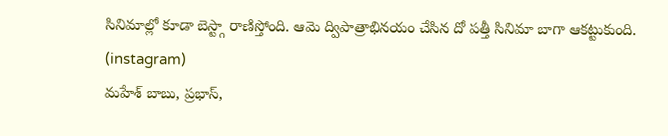సినిమాల్లో కూడా బెస్ట్గా రాణిస్తోంది. ఆమె ద్విపాత్రాభినయం చేసిన దో పత్తీ సినిమా బాగా ఆకట్టుకుంది.
(instagram)
మహేశ్ బాబు, ప్రభాస్,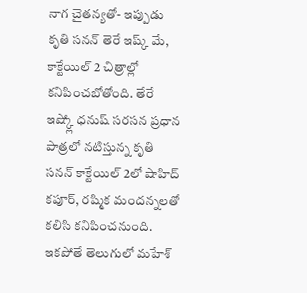నాగ చైతన్యతో- ఇప్పుడు కృతి సనన్ తెరే ఇష్క్ మే, కాక్టేయిల్ 2 చిత్రాల్లో కనిపించబోతోంది. తేరే ఇష్క్లో ధనుష్ సరసన ప్రధాన పాత్రలో నటిస్తున్న కృతి సనన్ కాక్టేయిల్ 2లో షాహిద్ కపూర్, రష్మిక మందన్నలతో కలిసి కనిపించనుంది. ఇకపోతే తెలుగులో మహేశ్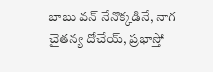బాబు వన్ నేనొక్కడినే, నాగ చైతన్య దోచేయ్, ప్రభాస్తో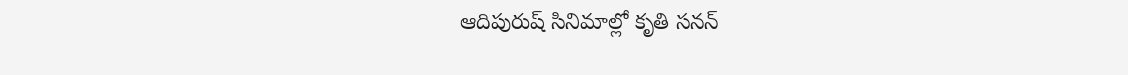ఆదిపురుష్ సినిమాల్లో కృతి సనన్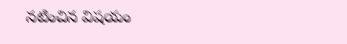నటించిన విషయం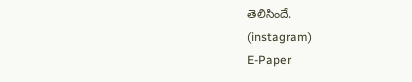తెలిసిందే.
(instagram)
E-Paper